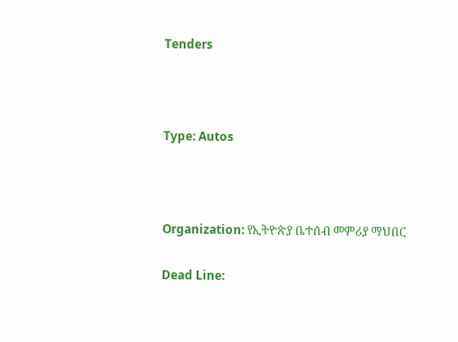Tenders



Type: Autos



Organization: የኢትዮጵያ ቤተሰብ መምሪያ ማህበር

Dead Line: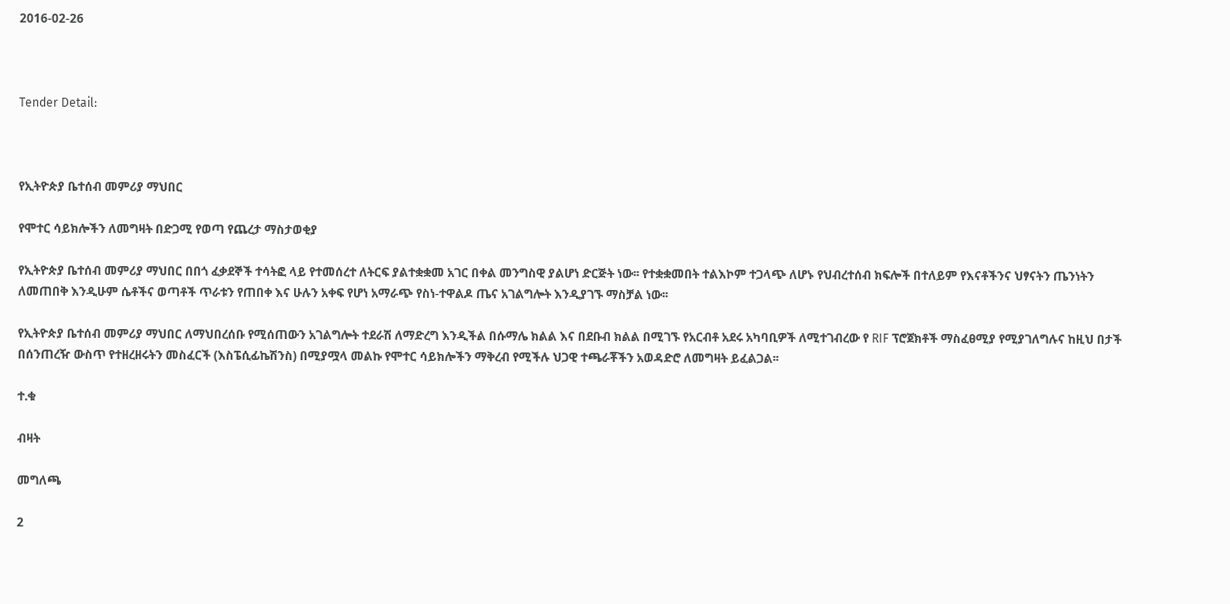2016-02-26



Tender Detail:



የኢትዮጵያ ቤተሰብ መምሪያ ማህበር

የሞተር ሳይክሎችን ለመግዛት በድጋሚ የወጣ የጨረታ ማስታወቂያ

የኢትዮጵያ ቤተሰብ መምሪያ ማህበር በበጎ ፈቃደኞች ተሳትፎ ላይ የተመሰረተ ለትርፍ ያልተቋቋመ አገር በቀል መንግስዊ ያልሆነ ድርጅት ነው፡፡ የተቋቋመበት ተልእኮም ተጋላጭ ለሆኑ የህብረተሰብ ክፍሎች በተለይም የእናቶችንና ህፃናትን ጤንነትን ለመጠበቅ እንዲሁም ሴቶችና ወጣቶች ጥራቱን የጠበቀ እና ሁሉን አቀፍ የሆነ አማራጭ የስነ-ተዋልዶ ጤና አገልግሎት እንዲያገኙ ማስቻል ነው፡፡

የኢትዮጵያ ቤተሰብ መምሪያ ማህበር ለማህበረሰቡ የሚሰጠውን አገልግሎት ተደራሽ ለማድረግ እንዲችል በሱማሌ ክልል እና በደቡብ ክልል በሚገኙ የአርብቶ አደሩ አካባቢዎች ለሚተገብረው የ RIF ፕሮጀክቶች ማስፈፀሚያ የሚያገለግሉና ከዚህ በታች በሰንጠረዥ ውስጥ የተዘረዘሩትን መስፈርች (እስፔሲፊኬሽንስ) በሚያሟላ መልኩ የሞተር ሳይክሎችን ማቅረብ የሚችሉ ህጋዊ ተጫራቾችን አወዳድሮ ለመግዛት ይፈልጋል፡፡

ተ.ቁ

ብዛት

መግለጫ

2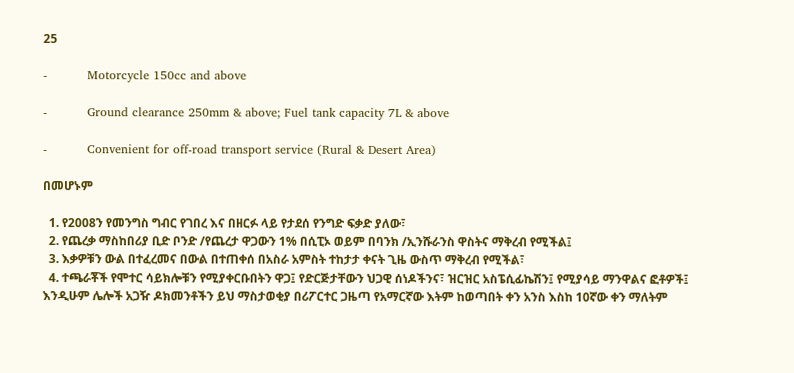25

-          Motorcycle 150cc and above

-          Ground clearance 250mm & above; Fuel tank capacity 7L & above

-          Convenient for off-road transport service (Rural & Desert Area)

በመሆኑም

  1. የ2008ን የመንግስ ግብር የገበረ እና በዘርፉ ላይ የታደሰ የንግድ ፍቃድ ያለው፣
  2. የጨረቃ ማስከበሪያ ቢድ ቦንድ /የጨረታ ዋጋውን 1% በሲፒኦ ወይም በባንክ /ኢንሹራንስ ዋስትና ማቅረብ የሚችል፤
  3. እቃዎቹን ውል በተፈረመና በውል በተጠቀሰ በአስራ አምስት ተከታታ ቀናት ጊዜ ውስጥ ማቅረብ የሚችል፣
  4. ተጫራቾች የሞተር ሳይክሎቹን የሚያቀርቡበትን ዋጋ፤ የድርጅታቸውን ህጋዊ ሰነዶችንና፣ ዝርዝር አስፔሲፊኬሽን፤ የሚያሳይ ማንዋልና ፎቶዎች፤ እንዲሁም ሌሎች አጋዥ ዶክመንቶችን ይህ ማስታወቂያ በሪፖርተር ጋዜጣ የአማርኛው እትም ከወጣበት ቀን አንስ እስከ 10ኛው ቀን ማለትም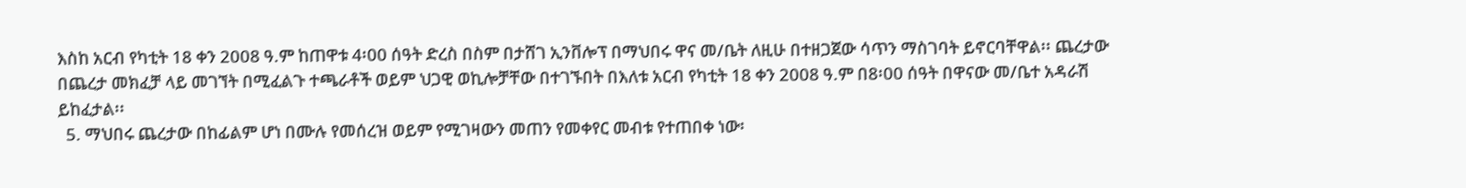እስከ አርብ የካቲት 18 ቀን 2008 ዓ.ም ከጠዋቱ 4፡00 ሰዓት ድረስ በስም በታሸገ ኢንቨሎፕ በማህበሩ ዋና መ/ቤት ለዚሁ በተዘጋጀው ሳጥን ማስገባት ይኖርባቸዋል፡፡ ጨረታው በጨረታ መክፈቻ ላይ መገኘት በሚፈልጉ ተጫራቶች ወይም ህጋዊ ወኪሎቻቸው በተገኙበት በእለቱ አርብ የካቲት 18 ቀን 2008 ዓ.ም በ8፡00 ሰዓት በዋናው መ/ቤተ አዳራሽ ይከፈታል፡፡
  5. ማህበሩ ጨረታው በከፊልም ሆነ በሙሉ የመሰረዝ ወይም የሚገዛውን መጠን የመቀየር መብቱ የተጠበቀ ነው፡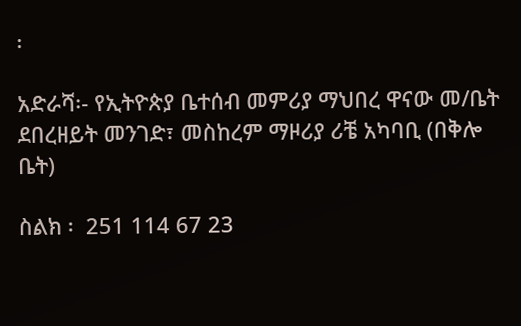፡

አድራሻ፡- የኢትዮጵያ ቤተሰብ መምሪያ ማህበረ ዋናው መ/ቤት ደበረዘይት መንገድ፣ መስከረም ማዞሪያ ሪቼ አካባቢ (በቅሎ ቤት)

ስልክ ፡  251 114 67 23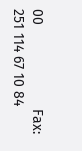00                     Fax:    251 114 67 10 84